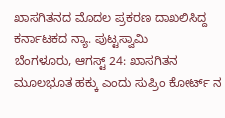ಖಾಸಗಿತನದ ಮೊದಲ ಪ್ರಕರಣ ದಾಖಲಿಸಿದ್ದ ಕರ್ನಾಟಕದ ನ್ಯಾ. ಪುಟ್ಟಸ್ವಾಮಿ
ಬೆಂಗಳೂರು, ಆಗಸ್ಟ್ 24: ಖಾಸಗಿತನ ಮೂಲಭೂತ ಹಕ್ಕು ಎಂದು ಸುಪ್ರಿಂ ಕೋರ್ಟ್ ನ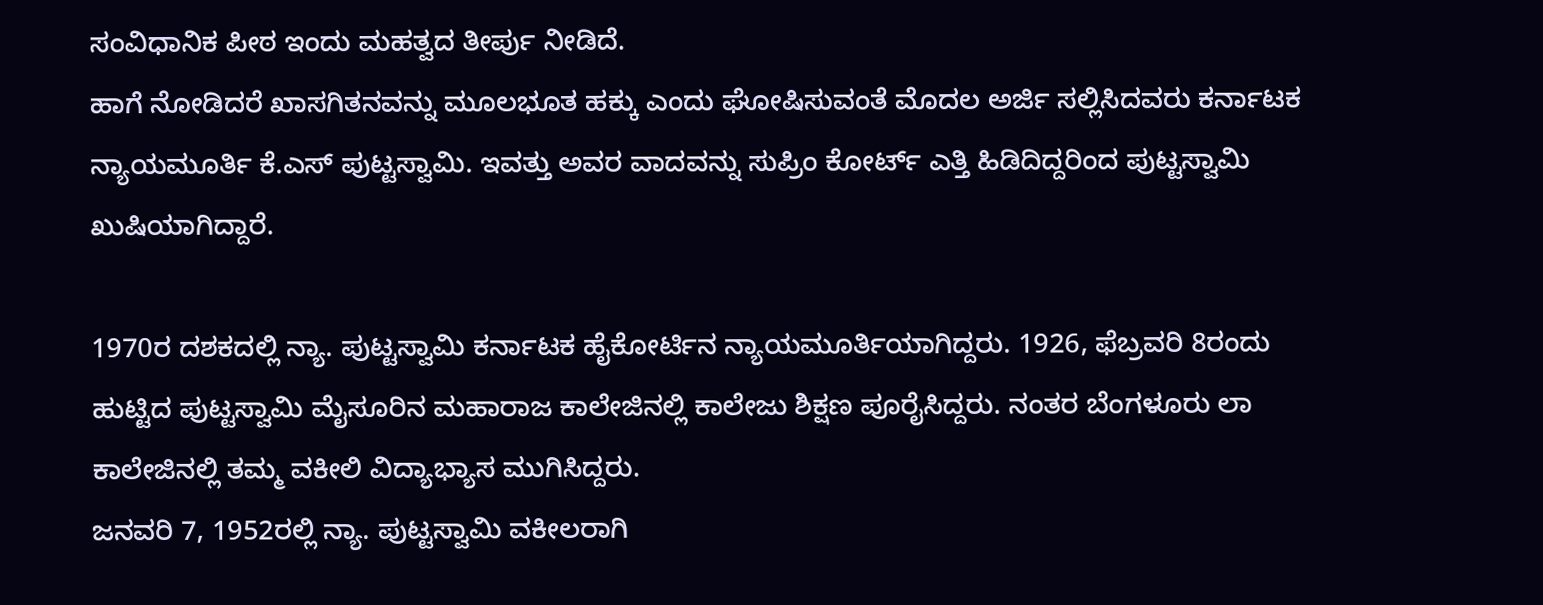ಸಂವಿಧಾನಿಕ ಪೀಠ ಇಂದು ಮಹತ್ವದ ತೀರ್ಪು ನೀಡಿದೆ.
ಹಾಗೆ ನೋಡಿದರೆ ಖಾಸಗಿತನವನ್ನು ಮೂಲಭೂತ ಹಕ್ಕು ಎಂದು ಘೋಷಿಸುವಂತೆ ಮೊದಲ ಅರ್ಜಿ ಸಲ್ಲಿಸಿದವರು ಕರ್ನಾಟಕ ನ್ಯಾಯಮೂರ್ತಿ ಕೆ.ಎಸ್ ಪುಟ್ಟಸ್ವಾಮಿ. ಇವತ್ತು ಅವರ ವಾದವನ್ನು ಸುಪ್ರಿಂ ಕೋರ್ಟ್ ಎತ್ತಿ ಹಿಡಿದಿದ್ದರಿಂದ ಪುಟ್ಟಸ್ವಾಮಿ ಖುಷಿಯಾಗಿದ್ದಾರೆ.

1970ರ ದಶಕದಲ್ಲಿ ನ್ಯಾ. ಪುಟ್ಟಸ್ವಾಮಿ ಕರ್ನಾಟಕ ಹೈಕೋರ್ಟಿನ ನ್ಯಾಯಮೂರ್ತಿಯಾಗಿದ್ದರು. 1926, ಫೆಬ್ರವರಿ 8ರಂದು ಹುಟ್ಟಿದ ಪುಟ್ಟಸ್ವಾಮಿ ಮೈಸೂರಿನ ಮಹಾರಾಜ ಕಾಲೇಜಿನಲ್ಲಿ ಕಾಲೇಜು ಶಿಕ್ಷಣ ಪೂರೈಸಿದ್ದರು. ನಂತರ ಬೆಂಗಳೂರು ಲಾ ಕಾಲೇಜಿನಲ್ಲಿ ತಮ್ಮ ವಕೀಲಿ ವಿದ್ಯಾಭ್ಯಾಸ ಮುಗಿಸಿದ್ದರು.
ಜನವರಿ 7, 1952ರಲ್ಲಿ ನ್ಯಾ. ಪುಟ್ಟಸ್ವಾಮಿ ವಕೀಲರಾಗಿ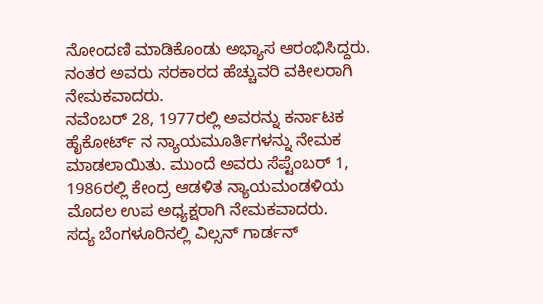ನೋಂದಣಿ ಮಾಡಿಕೊಂಡು ಅಭ್ಯಾಸ ಆರಂಭಿಸಿದ್ದರು. ನಂತರ ಅವರು ಸರಕಾರದ ಹೆಚ್ಚುವರಿ ವಕೀಲರಾಗಿ ನೇಮಕವಾದರು.
ನವೆಂಬರ್ 28, 1977ರಲ್ಲಿ ಅವರನ್ನು ಕರ್ನಾಟಕ ಹೈಕೋರ್ಟ್ ನ ನ್ಯಾಯಮೂರ್ತಿಗಳನ್ನು ನೇಮಕ ಮಾಡಲಾಯಿತು. ಮುಂದೆ ಅವರು ಸೆಪ್ಟೆಂಬರ್ 1, 1986ರಲ್ಲಿ ಕೇಂದ್ರ ಆಡಳಿತ ನ್ಯಾಯಮಂಡಳಿಯ ಮೊದಲ ಉಪ ಅಧ್ಯಕ್ಷರಾಗಿ ನೇಮಕವಾದರು.
ಸದ್ಯ ಬೆಂಗಳೂರಿನಲ್ಲಿ ವಿಲ್ಸನ್ ಗಾರ್ಡನ್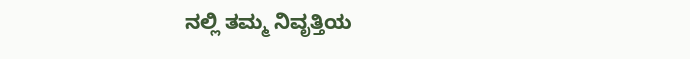ನಲ್ಲಿ ತಮ್ಮ ನಿವೃತ್ತಿಯ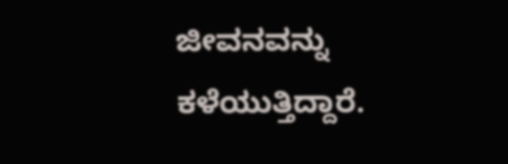ಜೀವನವನ್ನು ಕಳೆಯುತ್ತಿದ್ದಾರೆ.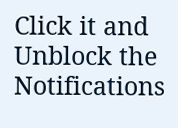Click it and Unblock the Notifications